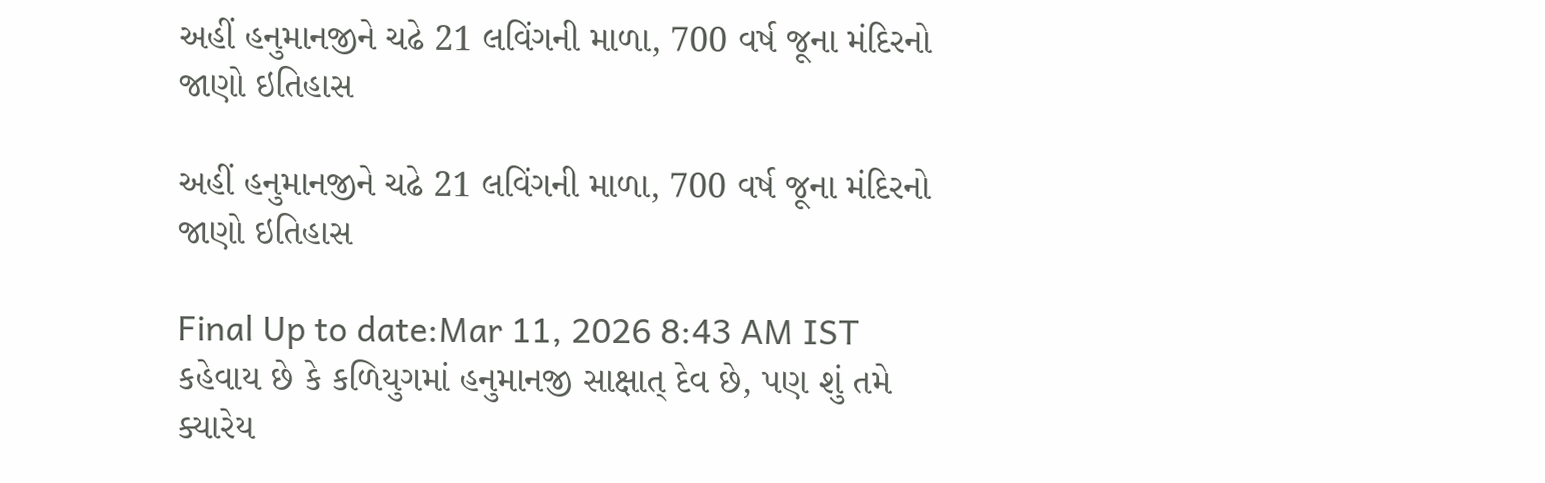અહીં હનુમાનજીને ચઢે 21 લવિંગની માળા, 700 વર્ષ જૂના મંદિરનો જાણો ઇતિહાસ

અહીં હનુમાનજીને ચઢે 21 લવિંગની માળા, 700 વર્ષ જૂના મંદિરનો જાણો ઇતિહાસ

Final Up to date:Mar 11, 2026 8:43 AM IST કહેવાય છે કે કળિયુગમાં હનુમાનજી સાક્ષાત્ દેવ છે, પણ શું તમે ક્યારેય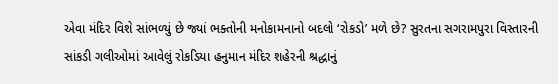એવા મંદિર વિશે સાંભળ્યું છે જ્યાં ભક્તોની મનોકામનાનો બદલો ‘રોકડો’ મળે છે? સુરતના સગરામપુરા વિસ્તારની સાંકડી ગલીઓમાં આવેલું રોકડિયા હનુમાન મંદિર શહેરની શ્રદ્ધાનું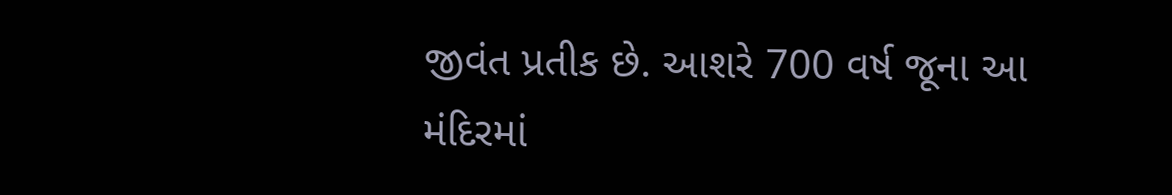જીવંત પ્રતીક છે. આશરે 700 વર્ષ જૂના આ મંદિરમાં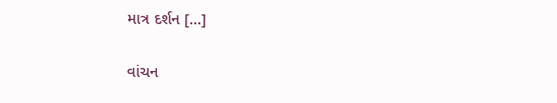માત્ર દર્શન […]

વાંચન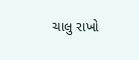ચાલુ રાખો